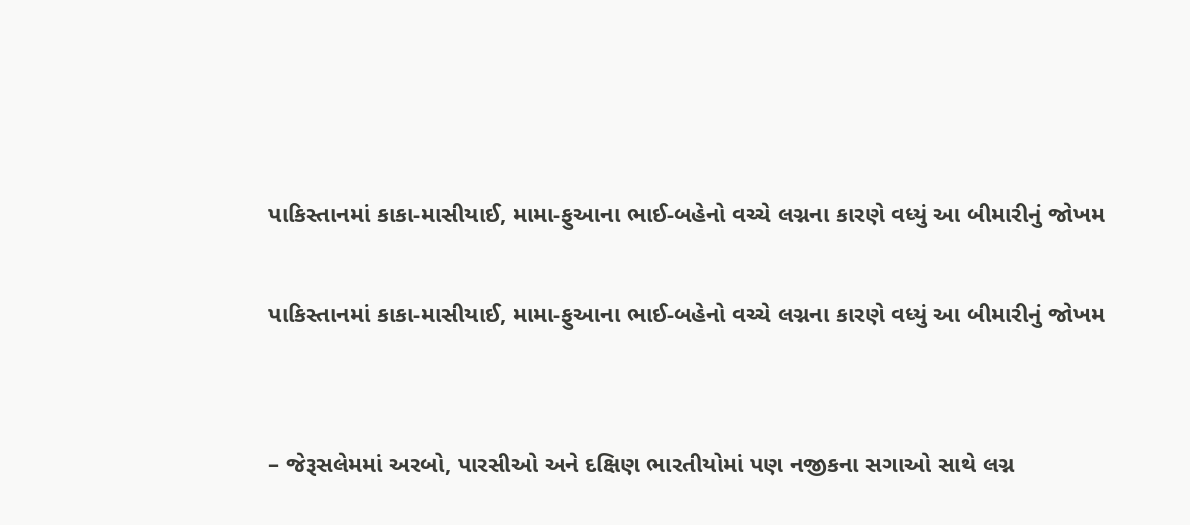પાકિસ્તાનમાં કાકા-માસીયાઈ, મામા-ફુઆના ભાઈ-બહેનો વચ્ચે લગ્નના કારણે વધ્યું આ બીમારીનું જોખમ

પાકિસ્તાનમાં કાકા-માસીયાઈ, મામા-ફુઆના ભાઈ-બહેનો વચ્ચે લગ્નના કારણે વધ્યું આ બીમારીનું જોખમ


– જેરૂસલેમમાં અરબો, પારસીઓ અને દક્ષિણ ભારતીયોમાં પણ નજીકના સગાઓ સાથે લગ્ન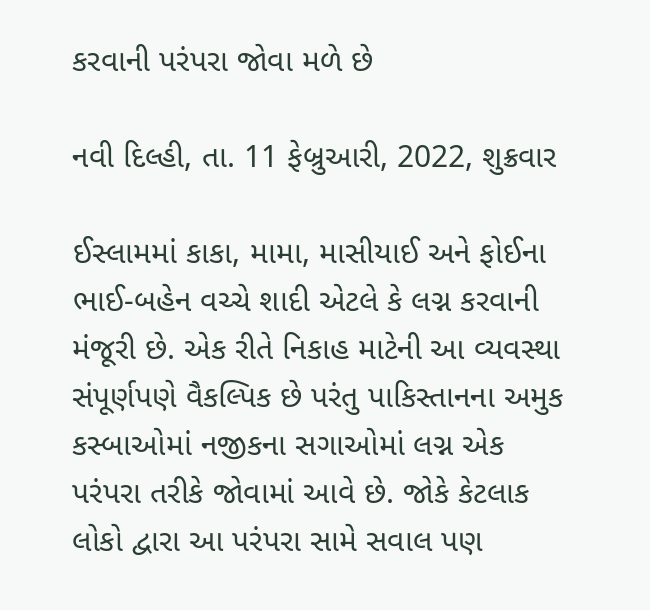કરવાની પરંપરા જોવા મળે છે

નવી દિલ્હી, તા. 11 ફેબ્રુઆરી, 2022, શુક્રવાર

ઈસ્લામમાં કાકા, મામા, માસીયાઈ અને ફોઈના ભાઈ-બહેન વચ્ચે શાદી એટલે કે લગ્ન કરવાની મંજૂરી છે. એક રીતે નિકાહ માટેની આ વ્યવસ્થા સંપૂર્ણપણે વૈકલ્પિક છે પરંતુ પાકિસ્તાનના અમુક કસ્બાઓમાં નજીકના સગાઓમાં લગ્ન એક પરંપરા તરીકે જોવામાં આવે છે. જોકે કેટલાક લોકો દ્વારા આ પરંપરા સામે સવાલ પણ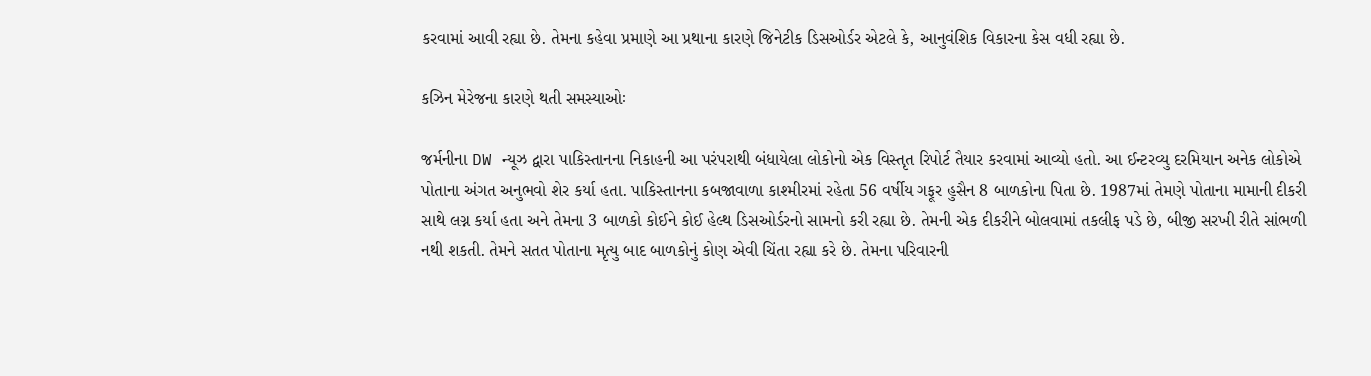કરવામાં આવી રહ્યા છે. તેમના કહેવા પ્રમાણે આ પ્રથાના કારણે જિનેટીક ડિસઓર્ડર એટલે કે, આનુવંશિક વિકારના કેસ વધી રહ્યા છે.

કઝિન મેરેજના કારણે થતી સમસ્યાઓઃ

જર્મનીના DW ન્યૂઝ દ્વારા પાકિસ્તાનના નિકાહની આ પરંપરાથી બંધાયેલા લોકોનો એક વિસ્તૃત રિપોર્ટ તૈયાર કરવામાં આવ્યો હતો. આ ઈન્ટરવ્યુ દરમિયાન અનેક લોકોએ પોતાના અંગત અનુભવો શેર કર્યા હતા. પાકિસ્તાનના કબજાવાળા કાશ્મીરમાં રહેતા 56 વર્ષીય ગફૂર હુસૈન 8 બાળકોના પિતા છે. 1987માં તેમણે પોતાના મામાની દીકરી સાથે લગ્ન કર્યા હતા અને તેમના 3 બાળકો કોઈને કોઈ હેલ્થ ડિસઓર્ડરનો સામનો કરી રહ્યા છે. તેમની એક દીકરીને બોલવામાં તકલીફ પડે છે, બીજી સરખી રીતે સાંભળી નથી શકતી. તેમને સતત પોતાના મૃત્યુ બાદ બાળકોનું કોણ એવી ચિંતા રહ્યા કરે છે. તેમના પરિવારની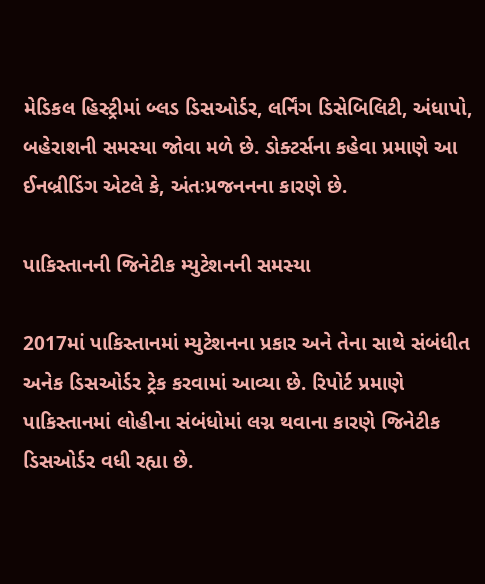મેડિકલ હિસ્ટ્રીમાં બ્લડ ડિસઓર્ડર, લર્નિંગ ડિસેબિલિટી, અંધાપો, બહેરાશની સમસ્યા જોવા મળે છે. ડોક્ટર્સના કહેવા પ્રમાણે આ ઈનબ્રીડિંગ એટલે કે, અંતઃપ્રજનનના કારણે છે.

પાકિસ્તાનની જિનેટીક મ્યુટેશનની સમસ્યા

2017માં પાકિસ્તાનમાં મ્યુટેશનના પ્રકાર અને તેના સાથે સંબંધીત અનેક ડિસઓર્ડર ટ્રેક કરવામાં આવ્યા છે. રિપોર્ટ પ્રમાણે પાકિસ્તાનમાં લોહીના સંબંધોમાં લગ્ન થવાના કારણે જિનેટીક ડિસઓર્ડર વધી રહ્યા છે.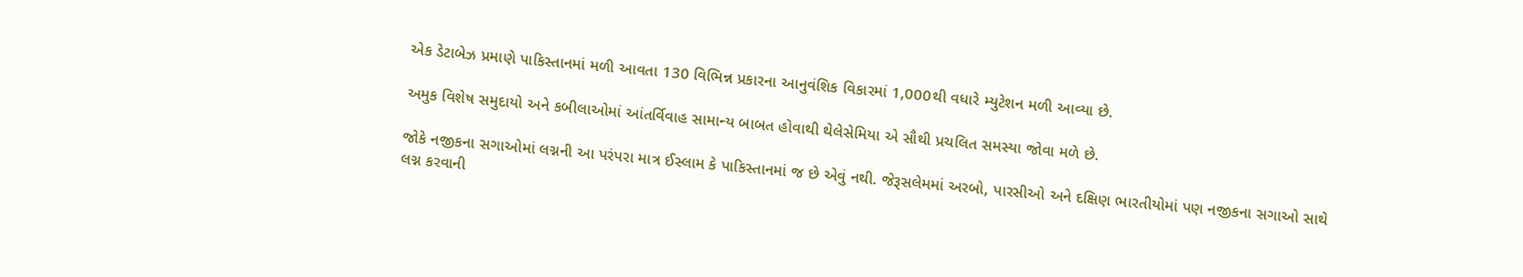એક ડેટાબેઝ પ્રમાણે પાકિસ્તાનમાં મળી આવતા 130 વિભિન્ન પ્રકારના આનુવંશિક વિકારમાં 1,000થી વધારે મ્યુટેશન મળી આવ્યા છે.

અમુક વિશેષ સમુદાયો અને કબીલાઓમાં આંતર્વિવાહ સામાન્ય બાબત હોવાથી થેલેસેમિયા એ સૌથી પ્રચલિત સમસ્યા જોવા મળે છે.

જોકે નજીકના સગાઓમાં લગ્નની આ પરંપરા માત્ર ઈસ્લામ કે પાકિસ્તાનમાં જ છે એવું નથી. જેરૂસલેમમાં અરબો, પારસીઓ અને દક્ષિણ ભારતીયોમાં પણ નજીકના સગાઓ સાથે લગ્ન કરવાની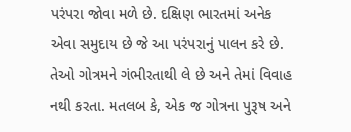પરંપરા જોવા મળે છે. દક્ષિણ ભારતમાં અનેક એવા સમુદાય છે જે આ પરંપરાનું પાલન કરે છે. તેઓ ગોત્રમને ગંભીરતાથી લે છે અને તેમાં વિવાહ નથી કરતા. મતલબ કે, એક જ ગોત્રના પુરૂષ અને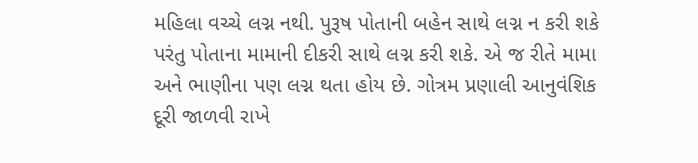મહિલા વચ્ચે લગ્ન નથી. પુરૂષ પોતાની બહેન સાથે લગ્ન ન કરી શકે પરંતુ પોતાના મામાની દીકરી સાથે લગ્ન કરી શકે. એ જ રીતે મામા અને ભાણીના પણ લગ્ન થતા હોય છે. ગોત્રમ પ્રણાલી આનુવંશિક દૂરી જાળવી રાખે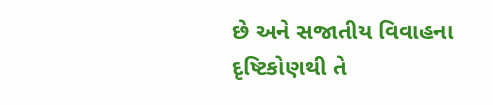છે અને સજાતીય વિવાહના દૃષ્ટિકોણથી તે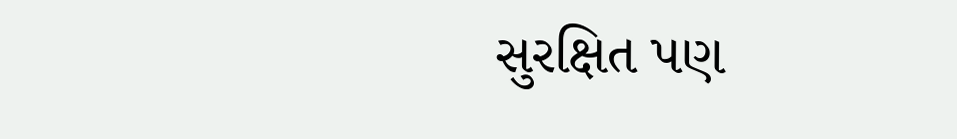સુરક્ષિત પણ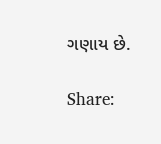ગણાય છે.

Share: